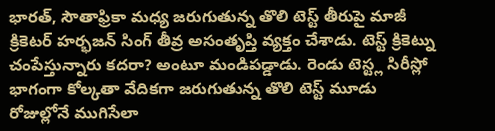భారత్, సౌతాఫ్రికా మధ్య జరుగుతున్న తొలి టెస్ట్ తీరుపై మాజీ క్రికెటర్ హర్భజన్ సింగ్ తీవ్ర అసంతృప్తి వ్యక్తం చేశాడు. టెస్ట్ క్రికెట్ను చంపేస్తున్నారు కదరా? అంటూ మండిపడ్డాడు. రెండు టెస్ట్ల సిరీస్లో భాగంగా కోల్కతా వేదికగా జరుగుతున్న తొలి టెస్ట్ మూడు రోజుల్లోనే ముగిసేలా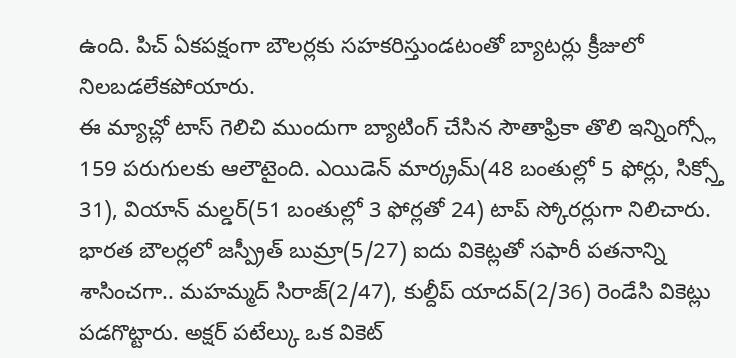ఉంది. పిచ్ ఏకపక్షంగా బౌలర్లకు సహకరిస్తుండటంతో బ్యాటర్లు క్రీజులో నిలబడలేకపోయారు.
ఈ మ్యాచ్లో టాస్ గెలిచి ముందుగా బ్యాటింగ్ చేసిన సౌతాఫ్రికా తొలి ఇన్నింగ్స్లో 159 పరుగులకు ఆలౌటైంది. ఎయిడెన్ మార్క్రమ్(48 బంతుల్లో 5 ఫోర్లు, సిక్స్తో 31), వియాన్ మల్డర్(51 బంతుల్లో 3 ఫోర్లతో 24) టాప్ స్కోరర్లుగా నిలిచారు. భారత బౌలర్లలో జస్ప్రీత్ బుమ్రా(5/27) ఐదు వికెట్లతో సఫారీ పతనాన్ని శాసించగా.. మహమ్మద్ సిరాజ్(2/47), కుల్దీప్ యాదవ్(2/36) రెండేసి వికెట్లు పడగొట్టారు. అక్షర్ పటేల్కు ఒక వికెట్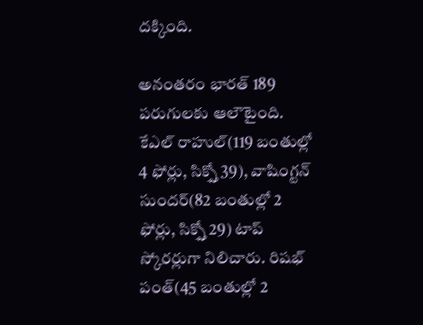దక్కింది.

అనంతరం భారత్ 189 పరుగులకు ఆలౌటైంది. కేఎల్ రాహుల్(119 బంతుల్లో 4 ఫోర్లు, సిక్స్తో 39), వాషింగ్టన్ సుందర్(82 బంతుల్లో 2 ఫోర్లు, సిక్స్తో 29) టాప్ స్కోరర్లుగా నిలిచారు. రిషభ్ పంత్(45 బంతుల్లో 2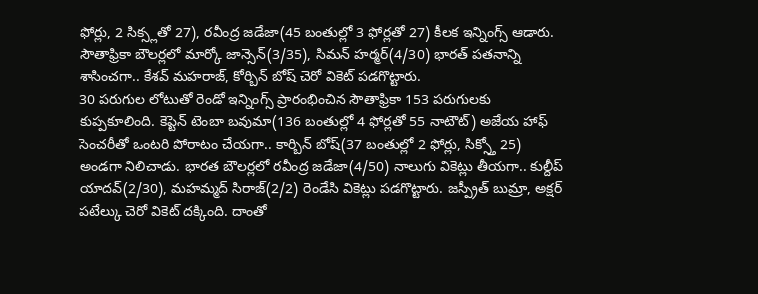ఫోర్లు, 2 సిక్స్లతో 27), రవీంద్ర జడేజా(45 బంతుల్లో 3 ఫోర్లతో 27) కీలక ఇన్నింగ్స్ ఆడారు. సౌతాఫ్రికా బౌలర్లలో మార్కో జాన్సెన్(3/35), సిమన్ హర్మర్(4/30) భారత్ పతనాన్ని శాసించగా.. కేశవ్ మహరాజ్, కోర్బిన్ బోష్ చెరో వికెట్ పడగొట్టారు.
30 పరుగుల లోటుతో రెండో ఇన్నింగ్స్ ప్రారంభించిన సౌతాఫ్రికా 153 పరుగులకు కుప్పకూలింది. కెప్టెన్ టెంబా బవుమా(136 బంతుల్లో 4 ఫోర్లతో 55 నాటౌట్) అజేయ హాఫ్ సెంచరీతో ఒంటరి పోరాటం చేయగా.. కార్బిన్ బోష్(37 బంతుల్లో 2 ఫోర్లు, సిక్స్తో 25) అండగా నిలిచాడు. భారత బౌలర్లలో రవీంద్ర జడేజా(4/50) నాలుగు వికెట్లు తీయగా.. కుల్దీప్ యాదవ్(2/30), మహమ్మద్ సిరాజ్(2/2) రెండేసి వికెట్లు పడగొట్టారు. జస్ప్రీత్ బుమ్రా, అక్షర్ పటేల్కు చెరో వికెట్ దక్కింది. దాంతో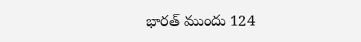భారత్ ముందు 124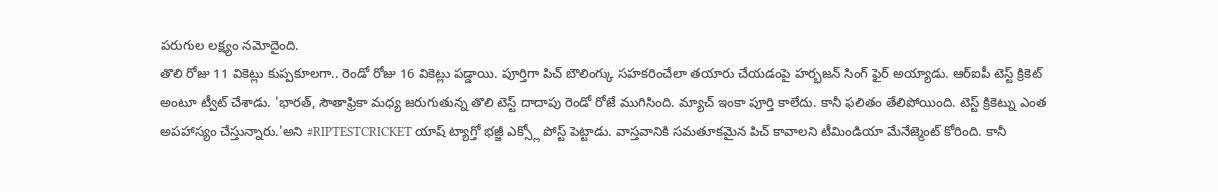పరుగుల లక్ష్యం నమోదైంది.
తొలి రోజు 11 వికెట్లు కుప్పకూలగా.. రెండో రోజు 16 వికెట్లు పడ్డాయి. పూర్తిగా పిచ్ బౌలింగ్కు సహకరించేలా తయారు చేయడంపై హర్భజన్ సింగ్ ఫైర్ అయ్యాడు. ఆర్ఐపీ టెస్ట్ క్రికెట్ అంటూ ట్వీట్ చేశాడు. 'భారత్, సౌతాఫ్రికా మధ్య జరుగుతున్న తొలి టెస్ట్ దాదాపు రెండో రోజే ముగిసింది. మ్యాచ్ ఇంకా పూర్తి కాలేదు. కానీ ఫలితం తేలిపోయింది. టెస్ట్ క్రికెట్ను ఎంత అపహాస్యం చేస్తున్నారు.'అని #RIPTESTCRICKET యాష్ ట్యాగ్తో భజ్జీ ఎక్స్లో పోస్ట్ పెట్టాడు. వాస్తవానికి సమతూకమైన పిచ్ కావాలని టీమిండియా మేనేజ్మెంట్ కోరింది. కానీ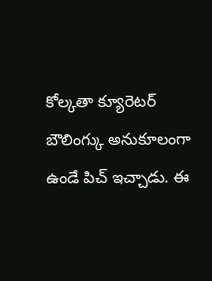కోల్కతా క్యూరెటర్ బౌలింగ్కు అనుకూలంగా ఉండే పిచ్ ఇచ్చాడు. ఈ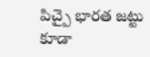పిచ్పై భారత జట్టు కూడా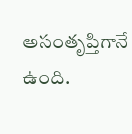అసంతృప్తిగానే ఉంది.